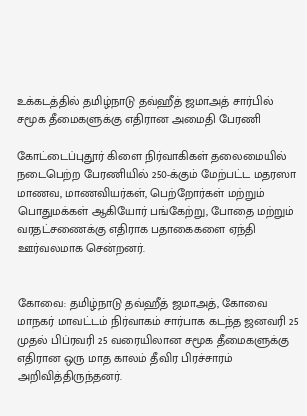உக்கடத்தில் தமிழ்நாடு தவ்ஹீத் ஜமாஅத் சார்பில் சமூக தீமைகளுக்கு எதிரான அமைதி பேரணி

கோட்டைப்புதூர் கிளை நிர்வாகிகள் தலைமையில் நடைபெற்ற பேரணியில் 250-க்கும் மேற்பட்ட மதரஸா மாணவ, மாணவியர்கள், பெற்றோர்கள் மற்றும் பொதுமக்கள் ஆகியோர் பங்கேற்று, போதை மற்றும் வரதட்சணைக்கு எதிராக பதாகைகளை ஏந்தி ஊர்வலமாக சென்றனர்.


கோவை: தமிழ்நாடு தவ்ஹீத் ஜமாஅத், கோவை மாநகர் மாவட்டம் நிர்வாகம் சார்பாக கடந்த ஜனவரி 25 முதல் பிப்ரவரி 25 வரையிலான சமூக தீமைகளுக்கு எதிரான ஒரு மாத காலம் தீவிர பிரச்சாரம் அறிவித்திருந்தனர்.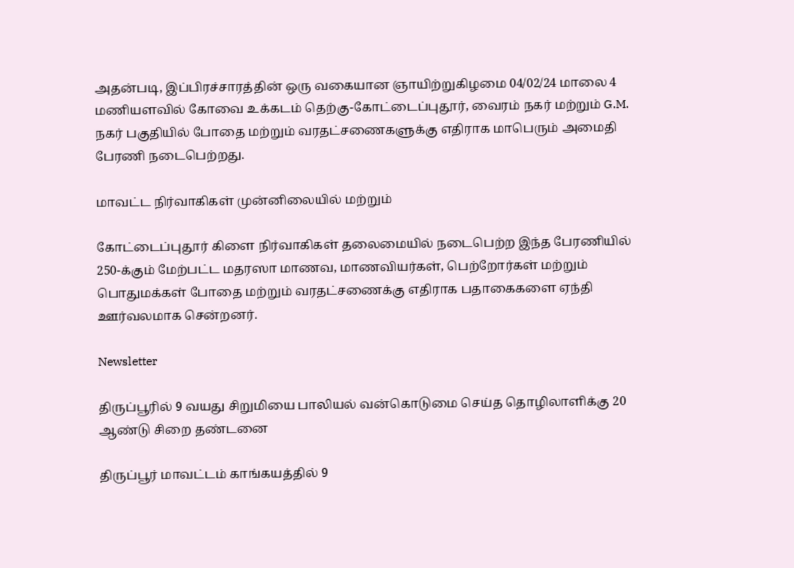அதன்படி, இப்பிரச்சாரத்தின் ஒரு வகையான ஞாயிற்றுகிழமை 04/02/24 மாலை 4 மணியளவில் கோவை உக்கடம் தெற்கு-கோட்டைப்புதூர், வைரம் நகர் மற்றும் G.M. நகர் பகுதியில் போதை மற்றும் வரதட்சணைகளுக்கு எதிராக மாபெரும் அமைதி பேரணி நடைபெற்றது.

மாவட்ட நிர்வாகிகள் முன்னிலையில் மற்றும்

கோட்டைப்புதூர் கிளை நிர்வாகிகள் தலைமையில் நடைபெற்ற இந்த பேரணியில் 250-க்கும் மேற்பட்ட மதரஸா மாணவ, மாணவியர்கள், பெற்றோர்கள் மற்றும் பொதுமக்கள் போதை மற்றும் வரதட்சணைக்கு எதிராக பதாகைகளை ஏந்தி ஊர்வலமாக சென்றனர்.

Newsletter

திருப்பூரில் 9 வயது சிறுமியை பாலியல் வன்கொடுமை செய்த தொழிலாளிக்கு 20 ஆண்டு சிறை தண்டனை

திருப்பூர் மாவட்டம் காங்கயத்தில் 9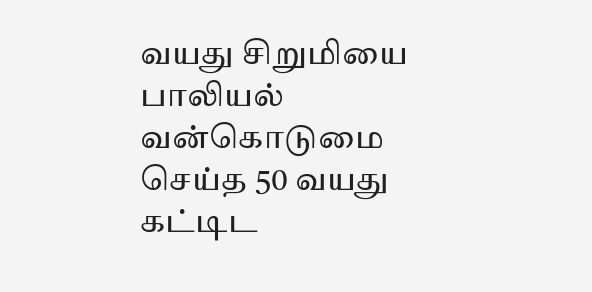வயது சிறுமியை பாலியல் வன்கொடுமை செய்த 50 வயது கட்டிட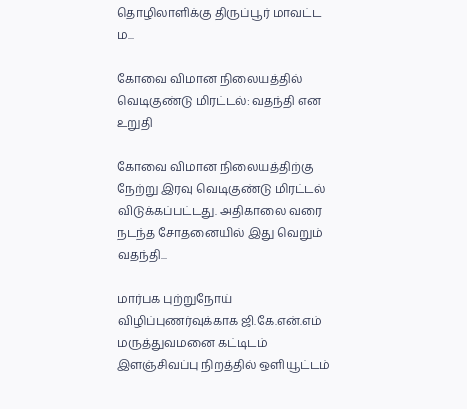தொழிலாளிக்கு திருப்பூர் மாவட்ட ம...

கோவை விமான நிலையத்தில் வெடிகுண்டு மிரட்டல்: வதந்தி என உறுதி

கோவை விமான நிலையத்திற்கு நேற்று இரவு வெடிகுண்டு மிரட்டல் விடுக்கப்பட்டது. அதிகாலை வரை நடந்த சோதனையில் இது வெறும் வதந்தி...

மார்பக புற்றுநோய் விழிப்புணர்வுக்காக ஜி.கே.என்.எம் மருத்துவமனை கட்டிடம் இளஞ்சிவப்பு நிறத்தில் ஒளியூட்டம்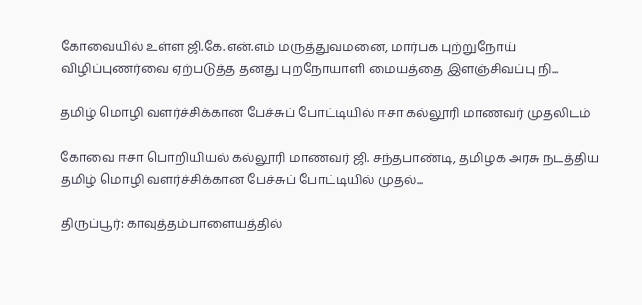கோவையில் உள்ள ஜி.கே.என்.எம் மருத்துவமனை, மார்பக புற்றுநோய் விழிப்புணர்வை ஏற்படுத்த தனது புறநோயாளி மையத்தை இளஞ்சிவப்பு நி...

தமிழ் மொழி வளர்ச்சிக்கான பேச்சுப் போட்டியில் ஈசா கல்லூரி மாணவர் முதலிடம்

கோவை ஈசா பொறியியல் கல்லூரி மாணவர் ஜி. சந்தபாண்டி, தமிழக அரசு நடத்திய தமிழ் மொழி வளர்ச்சிக்கான பேச்சுப் போட்டியில் முதல்...

திருப்பூர்: காவுத்தம்பாளையத்தில்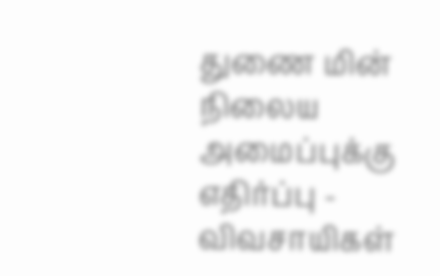துணை மின் நிலைய அமைப்புக்கு எதிர்ப்பு - விவசாயிகள்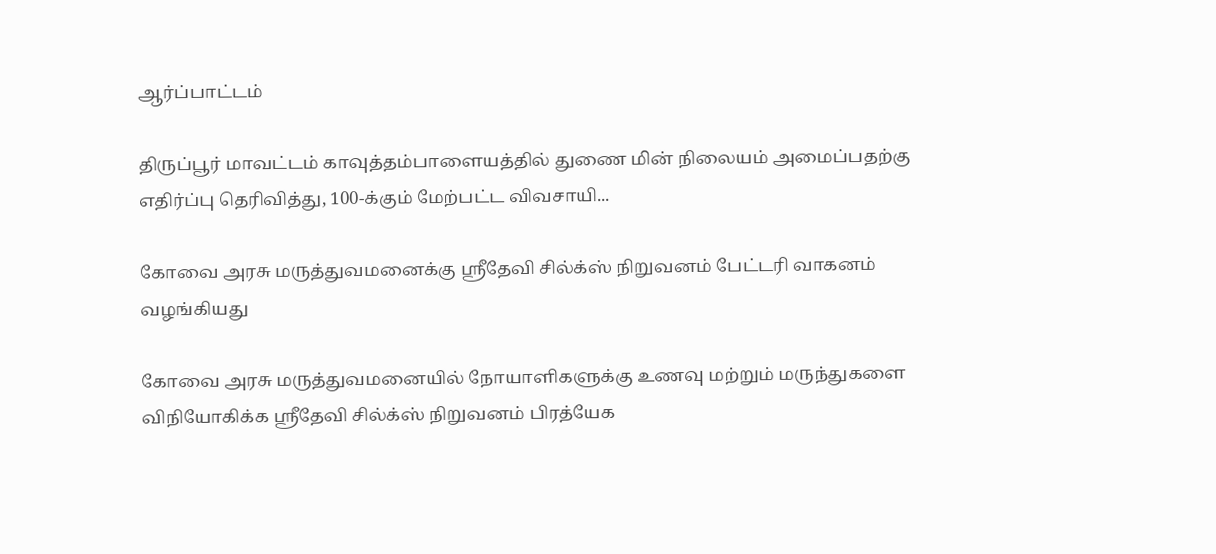ஆர்ப்பாட்டம்

திருப்பூர் மாவட்டம் காவுத்தம்பாளையத்தில் துணை மின் நிலையம் அமைப்பதற்கு எதிர்ப்பு தெரிவித்து, 100-க்கும் மேற்பட்ட விவசாயி...

கோவை அரசு மருத்துவமனைக்கு ஸ்ரீதேவி சில்க்ஸ் நிறுவனம் பேட்டரி வாகனம் வழங்கியது

கோவை அரசு மருத்துவமனையில் நோயாளிகளுக்கு உணவு மற்றும் மருந்துகளை விநியோகிக்க ஸ்ரீதேவி சில்க்ஸ் நிறுவனம் பிரத்யேக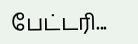பேட்டரி...